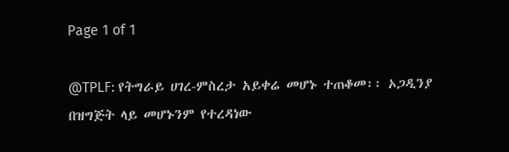Page 1 of 1

@TPLF: የትግራይ ሀገረ-ምስረታ አይቀሬ መሆኑ ተጠቆመ፡፡ ኦጋዲንያ በዝግጅት ላይ መሆኑንም የተረዳነው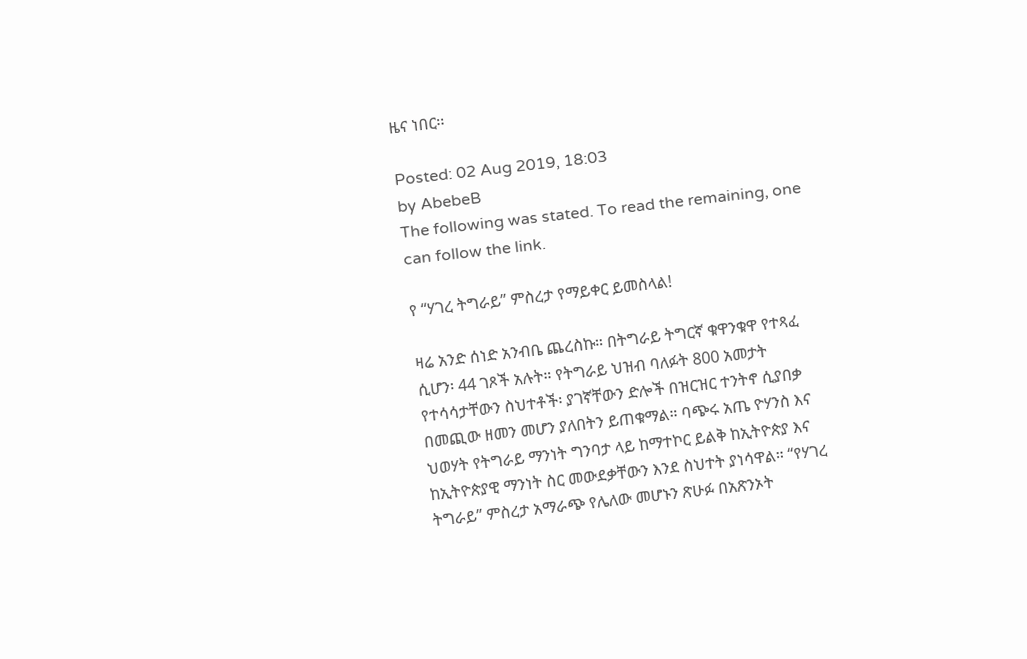ዜና ነበር፡፡

Posted: 02 Aug 2019, 18:03
by AbebeB
The following was stated. To read the remaining, one can follow the link.

የ “ሃገረ ትግራይ” ምስረታ የማይቀር ይመስላል!

ዛሬ አንድ ሰነድ አንብቤ ጨረስኩ። በትግራይ ትግርኛ ቁዋንቁዋ የተጻፈ ሲሆን፡ 44 ገጾች አሉት። የትግራይ ህዝብ ባለፉት 800 አመታት የተሳሳታቸውን ስህተቶች፡ ያገኛቸውን ድሎች በዝርዝር ተንትኖ ሲያበቃ በመጪው ዘመን መሆን ያለበትን ይጠቁማል። ባጭሩ አጤ ዮሃንስ እና ህወሃት የትግራይ ማንነት ግንባታ ላይ ከማተኮር ይልቅ ከኢትዮጵያ እና ከኢትዮጵያዊ ማንነት ስር መውደቃቸውን እንደ ስህተት ያነሳዋል። “የሃገረ ትግራይ” ምስረታ አማራጭ የሌለው መሆኑን ጽሁፉ በአጽንኦት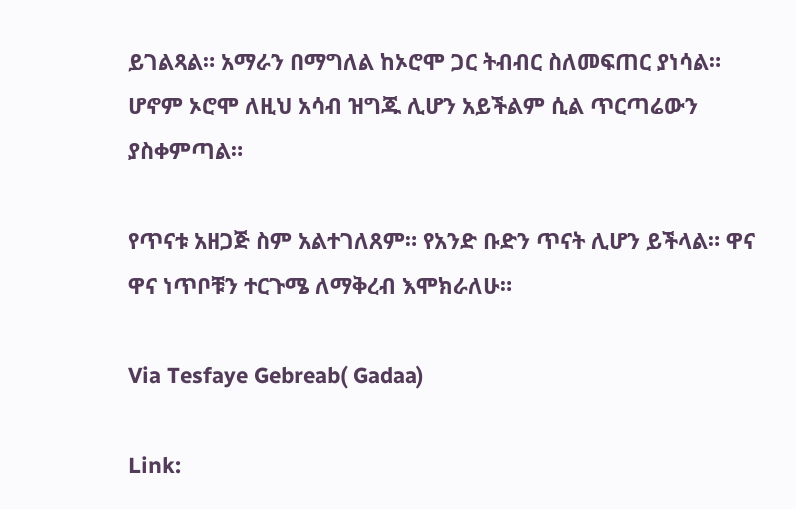ይገልጻል። አማራን በማግለል ከኦሮሞ ጋር ትብብር ስለመፍጠር ያነሳል። ሆኖም ኦሮሞ ለዚህ አሳብ ዝግጁ ሊሆን አይችልም ሲል ጥርጣሬውን ያስቀምጣል።

የጥናቱ አዘጋጅ ስም አልተገለጸም። የአንድ ቡድን ጥናት ሊሆን ይችላል። ዋና ዋና ነጥቦቹን ተርጉሜ ለማቅረብ እሞክራለሁ።

Via Tesfaye Gebreab( Gadaa)

Link: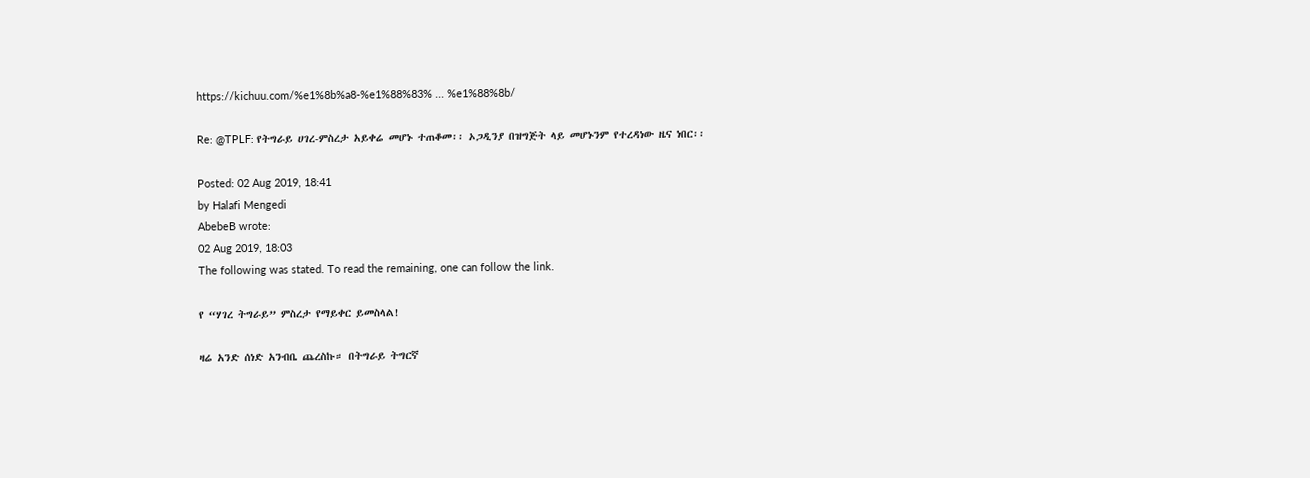https://kichuu.com/%e1%8b%a8-%e1%88%83% ... %e1%88%8b/

Re: @TPLF: የትግራይ ሀገረ-ምስረታ አይቀሬ መሆኑ ተጠቆመ፡፡ ኦጋዲንያ በዝግጅት ላይ መሆኑንም የተረዳነው ዜና ነበር፡፡

Posted: 02 Aug 2019, 18:41
by Halafi Mengedi
AbebeB wrote:
02 Aug 2019, 18:03
The following was stated. To read the remaining, one can follow the link.

የ “ሃገረ ትግራይ” ምስረታ የማይቀር ይመስላል!

ዛሬ አንድ ሰነድ አንብቤ ጨረስኩ። በትግራይ ትግርኛ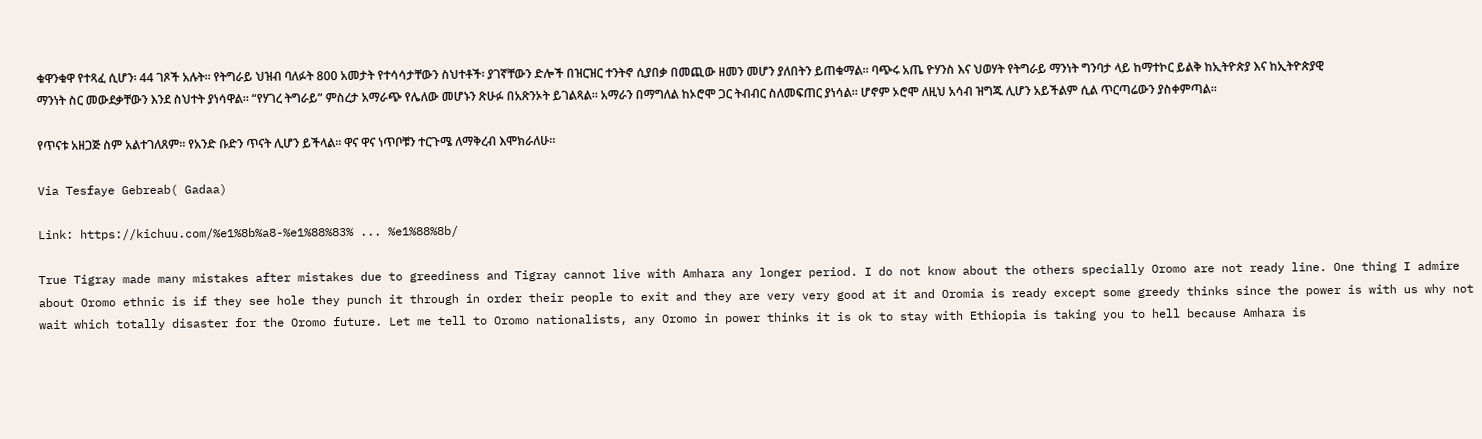ቁዋንቁዋ የተጻፈ ሲሆን፡ 44 ገጾች አሉት። የትግራይ ህዝብ ባለፉት 800 አመታት የተሳሳታቸውን ስህተቶች፡ ያገኛቸውን ድሎች በዝርዝር ተንትኖ ሲያበቃ በመጪው ዘመን መሆን ያለበትን ይጠቁማል። ባጭሩ አጤ ዮሃንስ እና ህወሃት የትግራይ ማንነት ግንባታ ላይ ከማተኮር ይልቅ ከኢትዮጵያ እና ከኢትዮጵያዊ ማንነት ስር መውደቃቸውን እንደ ስህተት ያነሳዋል። “የሃገረ ትግራይ” ምስረታ አማራጭ የሌለው መሆኑን ጽሁፉ በአጽንኦት ይገልጻል። አማራን በማግለል ከኦሮሞ ጋር ትብብር ስለመፍጠር ያነሳል። ሆኖም ኦሮሞ ለዚህ አሳብ ዝግጁ ሊሆን አይችልም ሲል ጥርጣሬውን ያስቀምጣል።

የጥናቱ አዘጋጅ ስም አልተገለጸም። የአንድ ቡድን ጥናት ሊሆን ይችላል። ዋና ዋና ነጥቦቹን ተርጉሜ ለማቅረብ እሞክራለሁ።

Via Tesfaye Gebreab( Gadaa)

Link: https://kichuu.com/%e1%8b%a8-%e1%88%83% ... %e1%88%8b/

True Tigray made many mistakes after mistakes due to greediness and Tigray cannot live with Amhara any longer period. I do not know about the others specially Oromo are not ready line. One thing I admire about Oromo ethnic is if they see hole they punch it through in order their people to exit and they are very very good at it and Oromia is ready except some greedy thinks since the power is with us why not wait which totally disaster for the Oromo future. Let me tell to Oromo nationalists, any Oromo in power thinks it is ok to stay with Ethiopia is taking you to hell because Amhara is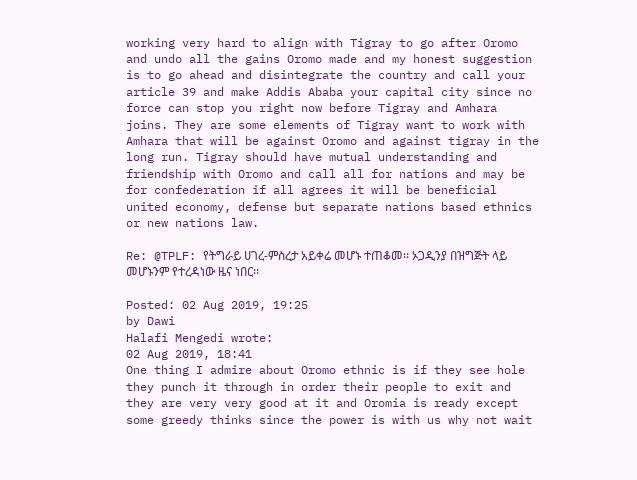working very hard to align with Tigray to go after Oromo and undo all the gains Oromo made and my honest suggestion is to go ahead and disintegrate the country and call your article 39 and make Addis Ababa your capital city since no force can stop you right now before Tigray and Amhara joins. They are some elements of Tigray want to work with Amhara that will be against Oromo and against tigray in the long run. Tigray should have mutual understanding and friendship with Oromo and call all for nations and may be for confederation if all agrees it will be beneficial united economy, defense but separate nations based ethnics or new nations law.

Re: @TPLF: የትግራይ ሀገረ-ምስረታ አይቀሬ መሆኑ ተጠቆመ፡፡ ኦጋዲንያ በዝግጅት ላይ መሆኑንም የተረዳነው ዜና ነበር፡፡

Posted: 02 Aug 2019, 19:25
by Dawi
Halafi Mengedi wrote:
02 Aug 2019, 18:41
One thing I admire about Oromo ethnic is if they see hole they punch it through in order their people to exit and they are very very good at it and Oromia is ready except some greedy thinks since the power is with us why not wait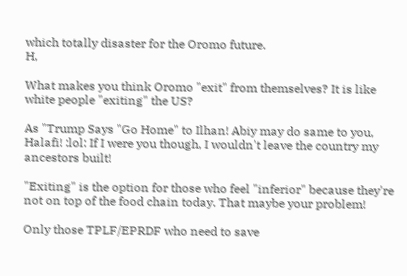which totally disaster for the Oromo future.
H,

What makes you think Oromo "exit" from themselves? It is like white people "exiting" the US?

As "Trump Says "Go Home" to Ilhan! Abiy may do same to you, Halafi! :lol: If I were you though, I wouldn't leave the country my ancestors built!

"Exiting" is the option for those who feel "inferior" because they're not on top of the food chain today. That maybe your problem!

Only those TPLF/EPRDF who need to save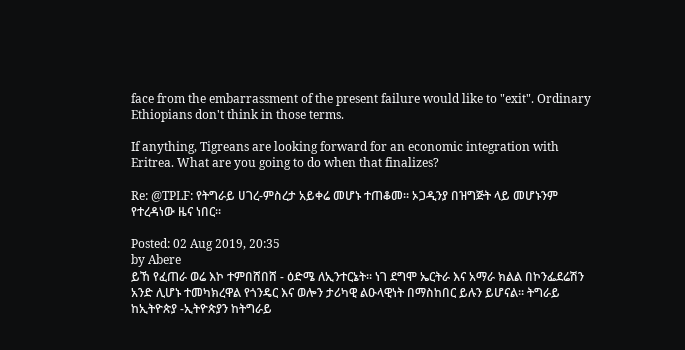face from the embarrassment of the present failure would like to "exit". Ordinary Ethiopians don't think in those terms.

If anything, Tigreans are looking forward for an economic integration with Eritrea. What are you going to do when that finalizes?

Re: @TPLF: የትግራይ ሀገረ-ምስረታ አይቀሬ መሆኑ ተጠቆመ፡፡ ኦጋዲንያ በዝግጅት ላይ መሆኑንም የተረዳነው ዜና ነበር፡፡

Posted: 02 Aug 2019, 20:35
by Abere
ይኸ የፈጠራ ወሬ እኮ ተምበሸበሸ - ዕድሜ ለኢንተርኔት። ነገ ደግሞ ኤርትራ እና አማራ ክልል በኮንፌደሬሽን አንድ ሊሆኑ ተመካክረዋል የጎንዴር እና ወሎን ታሪካዊ ልዑላዊነት በማስከበር ይሉን ይሆናል። ትግራይ ከኢትዮጵያ -ኢትዮጵያን ከትግራይ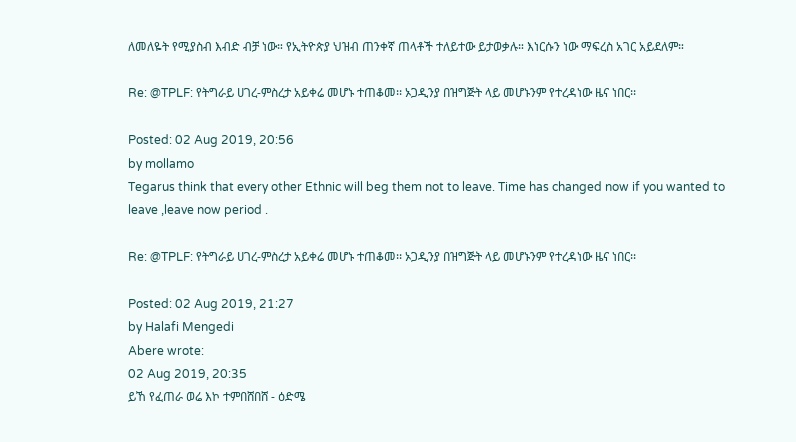ለመለዬት የሚያስብ እብድ ብቻ ነው። የኢትዮጵያ ህዝብ ጠንቀኛ ጠላቶች ተለይተው ይታወቃሉ። እነርሱን ነው ማፍረስ አገር አይደለም።

Re: @TPLF: የትግራይ ሀገረ-ምስረታ አይቀሬ መሆኑ ተጠቆመ፡፡ ኦጋዲንያ በዝግጅት ላይ መሆኑንም የተረዳነው ዜና ነበር፡፡

Posted: 02 Aug 2019, 20:56
by mollamo
Tegarus think that every other Ethnic will beg them not to leave. Time has changed now if you wanted to leave ,leave now period .

Re: @TPLF: የትግራይ ሀገረ-ምስረታ አይቀሬ መሆኑ ተጠቆመ፡፡ ኦጋዲንያ በዝግጅት ላይ መሆኑንም የተረዳነው ዜና ነበር፡፡

Posted: 02 Aug 2019, 21:27
by Halafi Mengedi
Abere wrote:
02 Aug 2019, 20:35
ይኸ የፈጠራ ወሬ እኮ ተምበሸበሸ - ዕድሜ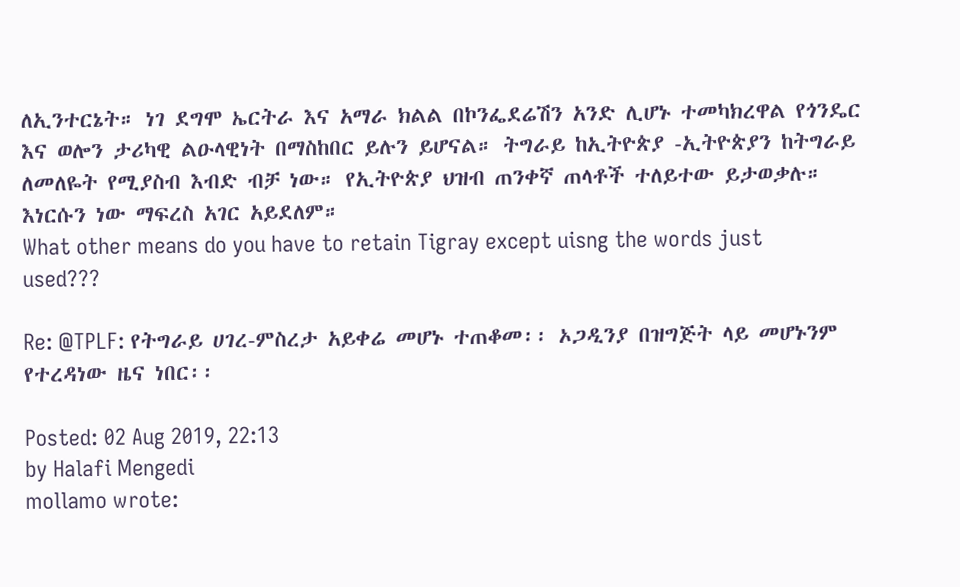ለኢንተርኔት። ነገ ደግሞ ኤርትራ እና አማራ ክልል በኮንፌደሬሽን አንድ ሊሆኑ ተመካክረዋል የጎንዴር እና ወሎን ታሪካዊ ልዑላዊነት በማስከበር ይሉን ይሆናል። ትግራይ ከኢትዮጵያ -ኢትዮጵያን ከትግራይ ለመለዬት የሚያስብ እብድ ብቻ ነው። የኢትዮጵያ ህዝብ ጠንቀኛ ጠላቶች ተለይተው ይታወቃሉ። እነርሱን ነው ማፍረስ አገር አይደለም።
What other means do you have to retain Tigray except uisng the words just used???

Re: @TPLF: የትግራይ ሀገረ-ምስረታ አይቀሬ መሆኑ ተጠቆመ፡፡ ኦጋዲንያ በዝግጅት ላይ መሆኑንም የተረዳነው ዜና ነበር፡፡

Posted: 02 Aug 2019, 22:13
by Halafi Mengedi
mollamo wrote: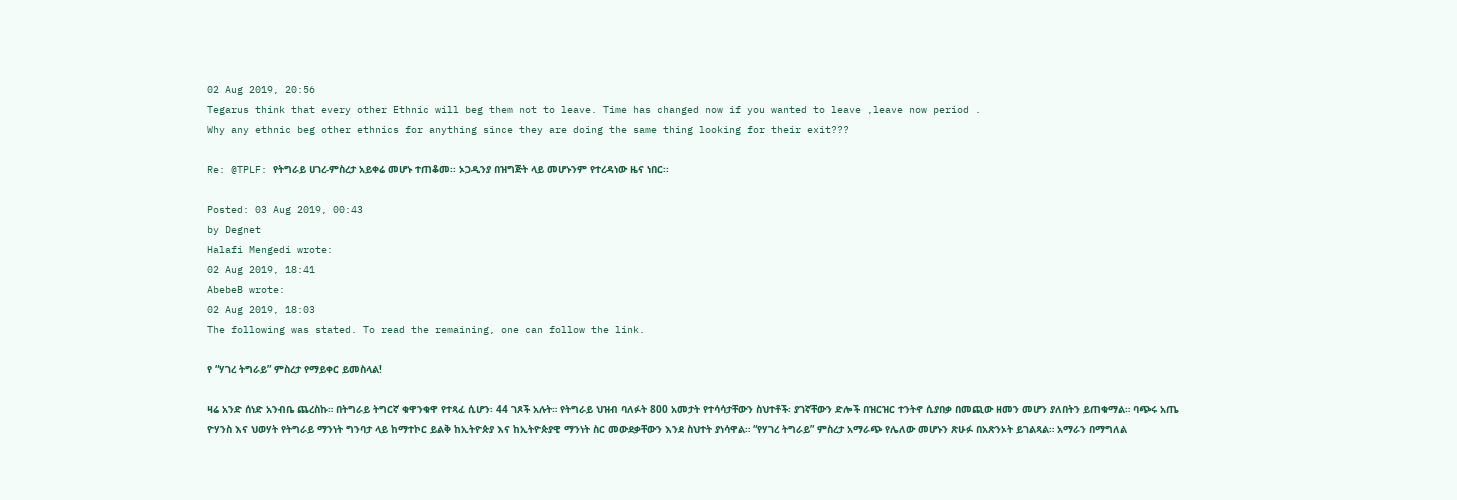02 Aug 2019, 20:56
Tegarus think that every other Ethnic will beg them not to leave. Time has changed now if you wanted to leave ,leave now period .
Why any ethnic beg other ethnics for anything since they are doing the same thing looking for their exit???

Re: @TPLF: የትግራይ ሀገረ-ምስረታ አይቀሬ መሆኑ ተጠቆመ፡፡ ኦጋዲንያ በዝግጅት ላይ መሆኑንም የተረዳነው ዜና ነበር፡፡

Posted: 03 Aug 2019, 00:43
by Degnet
Halafi Mengedi wrote:
02 Aug 2019, 18:41
AbebeB wrote:
02 Aug 2019, 18:03
The following was stated. To read the remaining, one can follow the link.

የ “ሃገረ ትግራይ” ምስረታ የማይቀር ይመስላል!

ዛሬ አንድ ሰነድ አንብቤ ጨረስኩ። በትግራይ ትግርኛ ቁዋንቁዋ የተጻፈ ሲሆን፡ 44 ገጾች አሉት። የትግራይ ህዝብ ባለፉት 800 አመታት የተሳሳታቸውን ስህተቶች፡ ያገኛቸውን ድሎች በዝርዝር ተንትኖ ሲያበቃ በመጪው ዘመን መሆን ያለበትን ይጠቁማል። ባጭሩ አጤ ዮሃንስ እና ህወሃት የትግራይ ማንነት ግንባታ ላይ ከማተኮር ይልቅ ከኢትዮጵያ እና ከኢትዮጵያዊ ማንነት ስር መውደቃቸውን እንደ ስህተት ያነሳዋል። “የሃገረ ትግራይ” ምስረታ አማራጭ የሌለው መሆኑን ጽሁፉ በአጽንኦት ይገልጻል። አማራን በማግለል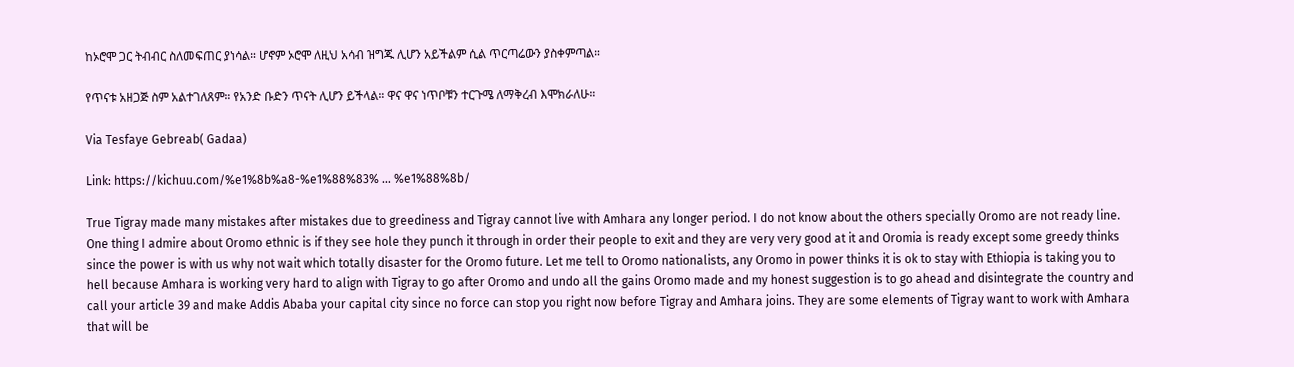ከኦሮሞ ጋር ትብብር ስለመፍጠር ያነሳል። ሆኖም ኦሮሞ ለዚህ አሳብ ዝግጁ ሊሆን አይችልም ሲል ጥርጣሬውን ያስቀምጣል።

የጥናቱ አዘጋጅ ስም አልተገለጸም። የአንድ ቡድን ጥናት ሊሆን ይችላል። ዋና ዋና ነጥቦቹን ተርጉሜ ለማቅረብ እሞክራለሁ።

Via Tesfaye Gebreab( Gadaa)

Link: https://kichuu.com/%e1%8b%a8-%e1%88%83% ... %e1%88%8b/

True Tigray made many mistakes after mistakes due to greediness and Tigray cannot live with Amhara any longer period. I do not know about the others specially Oromo are not ready line. One thing I admire about Oromo ethnic is if they see hole they punch it through in order their people to exit and they are very very good at it and Oromia is ready except some greedy thinks since the power is with us why not wait which totally disaster for the Oromo future. Let me tell to Oromo nationalists, any Oromo in power thinks it is ok to stay with Ethiopia is taking you to hell because Amhara is working very hard to align with Tigray to go after Oromo and undo all the gains Oromo made and my honest suggestion is to go ahead and disintegrate the country and call your article 39 and make Addis Ababa your capital city since no force can stop you right now before Tigray and Amhara joins. They are some elements of Tigray want to work with Amhara that will be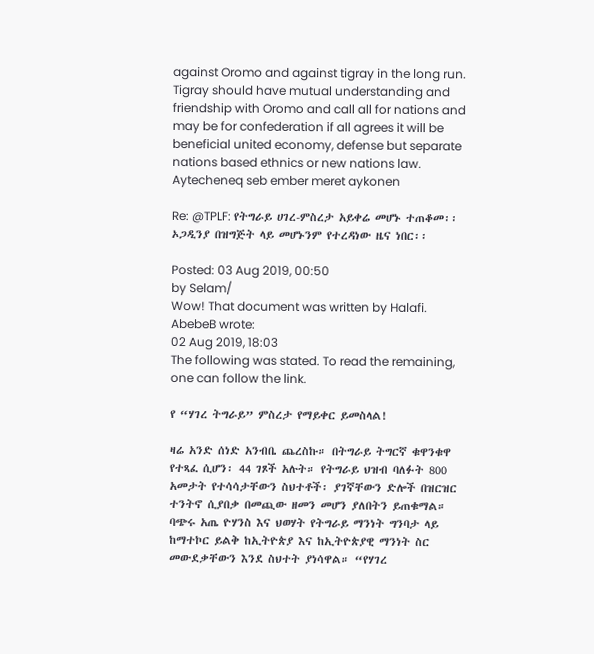against Oromo and against tigray in the long run. Tigray should have mutual understanding and friendship with Oromo and call all for nations and may be for confederation if all agrees it will be beneficial united economy, defense but separate nations based ethnics or new nations law.
Aytecheneq seb ember meret aykonen

Re: @TPLF: የትግራይ ሀገረ-ምስረታ አይቀሬ መሆኑ ተጠቆመ፡፡ ኦጋዲንያ በዝግጅት ላይ መሆኑንም የተረዳነው ዜና ነበር፡፡

Posted: 03 Aug 2019, 00:50
by Selam/
Wow! That document was written by Halafi.
AbebeB wrote:
02 Aug 2019, 18:03
The following was stated. To read the remaining, one can follow the link.

የ “ሃገረ ትግራይ” ምስረታ የማይቀር ይመስላል!

ዛሬ አንድ ሰነድ አንብቤ ጨረስኩ። በትግራይ ትግርኛ ቁዋንቁዋ የተጻፈ ሲሆን፡ 44 ገጾች አሉት። የትግራይ ህዝብ ባለፉት 800 አመታት የተሳሳታቸውን ስህተቶች፡ ያገኛቸውን ድሎች በዝርዝር ተንትኖ ሲያበቃ በመጪው ዘመን መሆን ያለበትን ይጠቁማል። ባጭሩ አጤ ዮሃንስ እና ህወሃት የትግራይ ማንነት ግንባታ ላይ ከማተኮር ይልቅ ከኢትዮጵያ እና ከኢትዮጵያዊ ማንነት ስር መውደቃቸውን እንደ ስህተት ያነሳዋል። “የሃገረ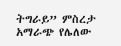ትግራይ” ምስረታ አማራጭ የሌለው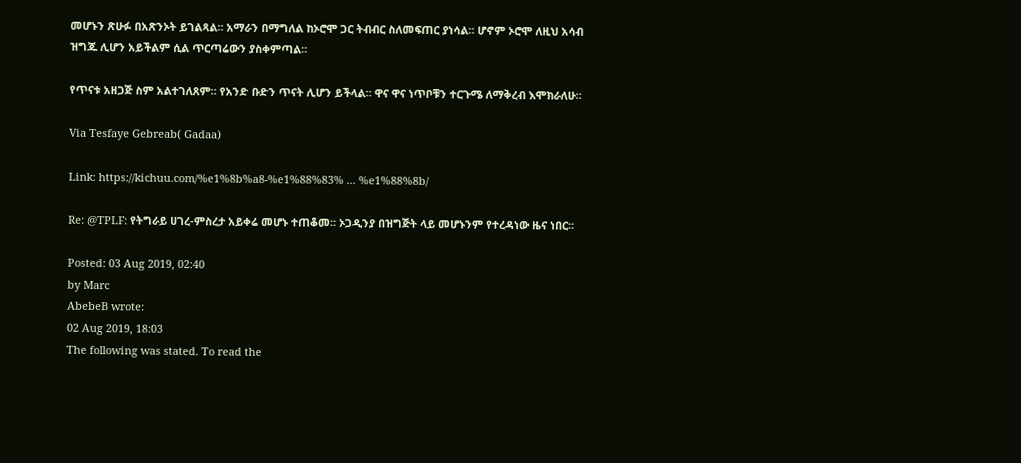መሆኑን ጽሁፉ በአጽንኦት ይገልጻል። አማራን በማግለል ከኦሮሞ ጋር ትብብር ስለመፍጠር ያነሳል። ሆኖም ኦሮሞ ለዚህ አሳብ ዝግጁ ሊሆን አይችልም ሲል ጥርጣሬውን ያስቀምጣል።

የጥናቱ አዘጋጅ ስም አልተገለጸም። የአንድ ቡድን ጥናት ሊሆን ይችላል። ዋና ዋና ነጥቦቹን ተርጉሜ ለማቅረብ እሞክራለሁ።

Via Tesfaye Gebreab( Gadaa)

Link: https://kichuu.com/%e1%8b%a8-%e1%88%83% ... %e1%88%8b/

Re: @TPLF: የትግራይ ሀገረ-ምስረታ አይቀሬ መሆኑ ተጠቆመ፡፡ ኦጋዲንያ በዝግጅት ላይ መሆኑንም የተረዳነው ዜና ነበር፡፡

Posted: 03 Aug 2019, 02:40
by Marc
AbebeB wrote:
02 Aug 2019, 18:03
The following was stated. To read the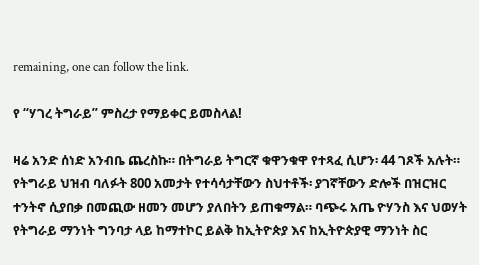remaining, one can follow the link.

የ “ሃገረ ትግራይ” ምስረታ የማይቀር ይመስላል!

ዛሬ አንድ ሰነድ አንብቤ ጨረስኩ። በትግራይ ትግርኛ ቁዋንቁዋ የተጻፈ ሲሆን፡ 44 ገጾች አሉት። የትግራይ ህዝብ ባለፉት 800 አመታት የተሳሳታቸውን ስህተቶች፡ ያገኛቸውን ድሎች በዝርዝር ተንትኖ ሲያበቃ በመጪው ዘመን መሆን ያለበትን ይጠቁማል። ባጭሩ አጤ ዮሃንስ እና ህወሃት የትግራይ ማንነት ግንባታ ላይ ከማተኮር ይልቅ ከኢትዮጵያ እና ከኢትዮጵያዊ ማንነት ስር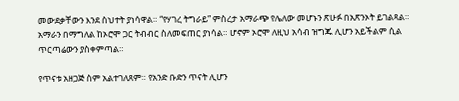መውደቃቸውን እንደ ስህተት ያነሳዋል። “የሃገረ ትግራይ” ምስረታ አማራጭ የሌለው መሆኑን ጽሁፉ በአጽንኦት ይገልጻል። አማራን በማግለል ከኦሮሞ ጋር ትብብር ስለመፍጠር ያነሳል። ሆኖም ኦሮሞ ለዚህ አሳብ ዝግጁ ሊሆን አይችልም ሲል ጥርጣሬውን ያስቀምጣል።

የጥናቱ አዘጋጅ ስም አልተገለጸም። የአንድ ቡድን ጥናት ሊሆን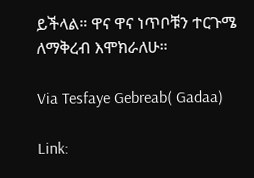ይችላል። ዋና ዋና ነጥቦቹን ተርጉሜ ለማቅረብ እሞክራለሁ።

Via Tesfaye Gebreab( Gadaa)

Link: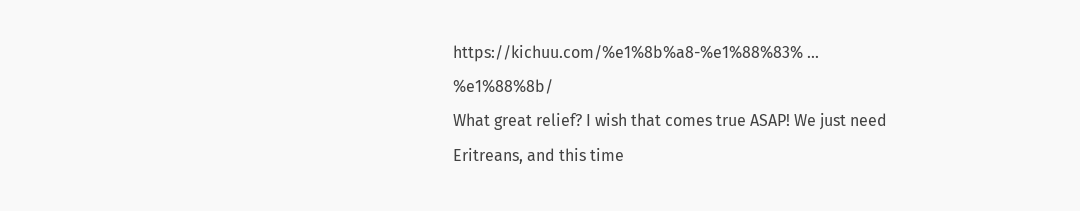https://kichuu.com/%e1%8b%a8-%e1%88%83% ... %e1%88%8b/
What great relief? I wish that comes true ASAP! We just need Eritreans, and this time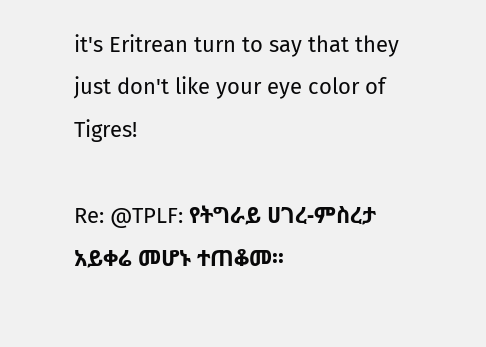it's Eritrean turn to say that they just don't like your eye color of Tigres!

Re: @TPLF: የትግራይ ሀገረ-ምስረታ አይቀሬ መሆኑ ተጠቆመ፡፡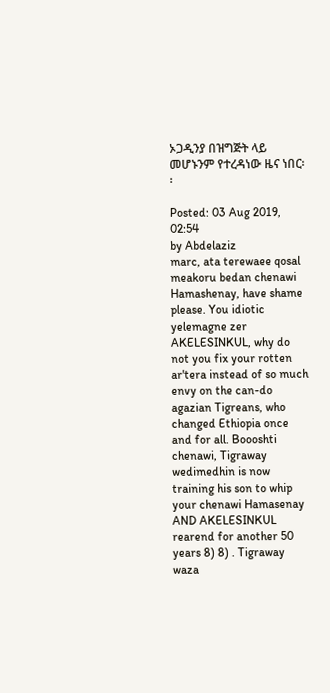ኦጋዲንያ በዝግጅት ላይ መሆኑንም የተረዳነው ዜና ነበር፡፡

Posted: 03 Aug 2019, 02:54
by Abdelaziz
marc, ata terewaee qosal meakoru bedan chenawi Hamashenay, have shame please. You idiotic yelemagne zer AKELESINKUL, why do not you fix your rotten ar'tera instead of so much envy on the can-do agazian Tigreans, who changed Ethiopia once and for all. Boooshti chenawi, Tigraway wedimedhin is now training his son to whip your chenawi Hamasenay AND AKELESINKUL rearend for another 50 years 8) 8) . Tigraway waza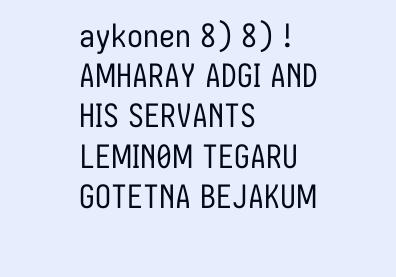aykonen 8) 8) ! AMHARAY ADGI AND HIS SERVANTS LEMIN0M TEGARU GOTETNA BEJAKUM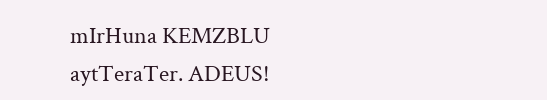mIrHuna KEMZBLU aytTeraTer. ADEUS!